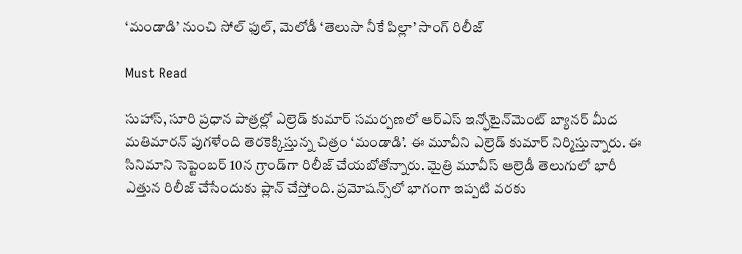‘మండాడి’ నుంచి సోల్ ఫుల్, మెలోడీ ‘తెలుసా నీకే పిల్లా’ సాంగ్ రిలీజ్

Must Read

సుహాస్, సూరి ప్రధాన పాత్రల్లో ఎల్రెడ్ కుమార్ సమర్పణలో ఆర్ఎస్ ఇన్ఫోటైన్‌మెంట్ బ్యానర్ మీద మతిమారన్ పుగళేంది తెరకెక్కిస్తున్న చిత్రం ‘మండాడి’. ఈ మూవీని ఎల్రెడ్ కుమార్ నిర్మిస్తున్నారు. ఈ సినిమాని సెప్టెంబర్ 10న గ్రాండ్‌గా రిలీజ్ చేయబోతోన్నారు. మైత్రి మూవీస్ ఆల్రెడీ తెలుగులో భారీ ఎత్తున రిలీజ్ చేసేందుకు ప్లాన్ చేస్తోంది. ప్రమోషన్స్‌లో భాగంగా ఇప్పటి వరకు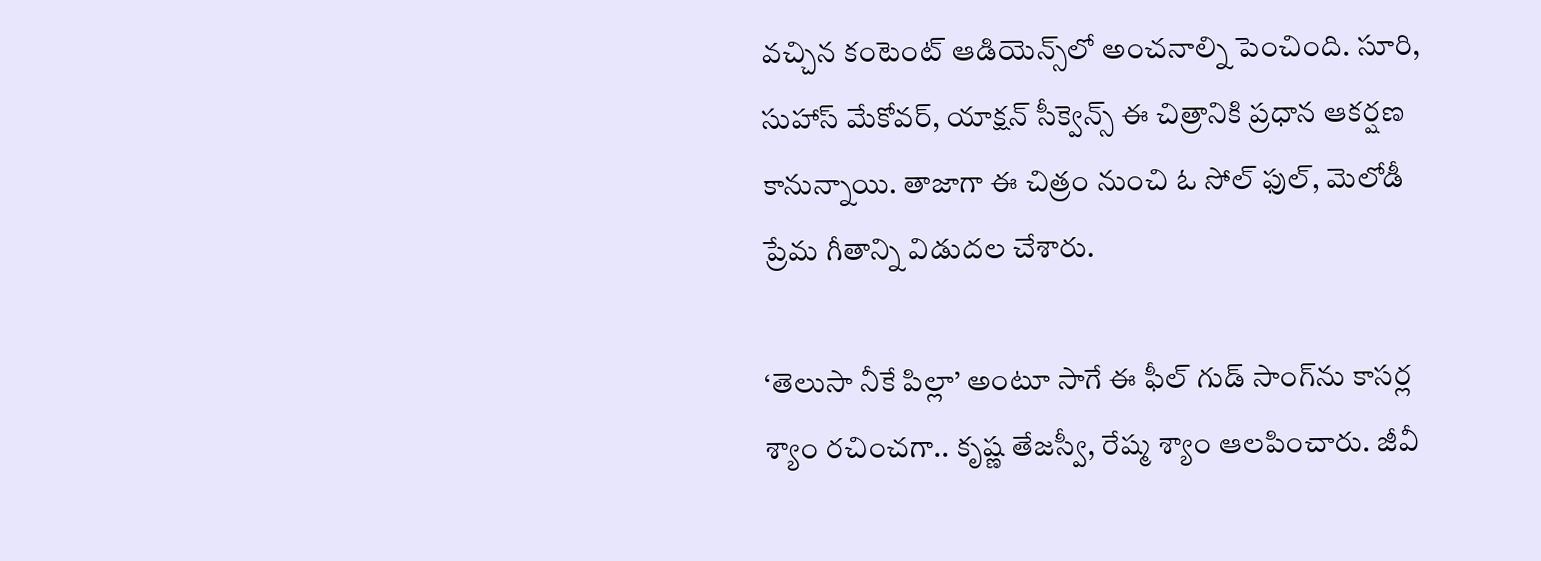వచ్చిన కంటెంట్ ఆడియెన్స్‌లో అంచనాల్ని పెంచింది. సూరి, సుహాస్ మేకోవర్, యాక్షన్ సీక్వెన్స్ ఈ చిత్రానికి ప్రధాన ఆకర్షణ కానున్నాయి. తాజాగా ఈ చిత్రం నుంచి ఓ సోల్ ఫుల్, మెలోడీ ప్రేమ గీతాన్ని విడుదల చేశారు.

‘తెలుసా నీకే పిల్లా’ అంటూ సాగే ఈ ఫీల్ గుడ్ సాంగ్‌ను కాసర్ల శ్యాం రచించగా.. కృష్ణ తేజస్వీ, రేష్మ శ్యాం ఆలపించారు. జీవీ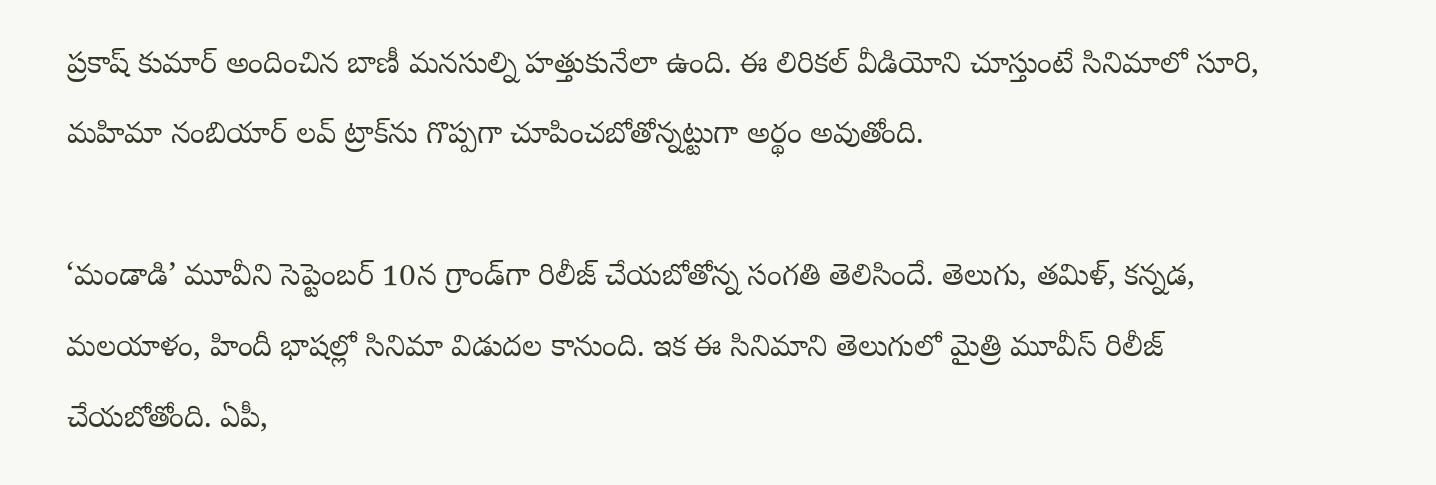ప్రకాష్ కుమార్ అందించిన బాణీ మనసుల్ని హత్తుకునేలా ఉంది. ఈ లిరికల్ వీడియోని చూస్తుంటే సినిమాలో సూరి, మహిమా నంబియార్ లవ్ ట్రాక్‌ను గొప్పగా చూపించబోతోన్నట్టుగా అర్థం అవుతోంది.

‘మండాడి’ మూవీని సెప్టెంబర్ 10న గ్రాండ్‌గా రిలీజ్ చేయబోతోన్న సంగతి తెలిసిందే. తెలుగు, తమిళ్, కన్నడ, మలయాళం, హిందీ భాషల్లో సినిమా విడుదల కానుంది. ఇక ఈ సినిమాని తెలుగులో మైత్రి మూవీస్ రిలీజ్ చేయబోతోంది. ఏపీ,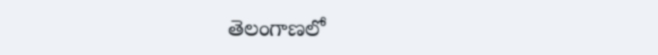తెలంగాణలో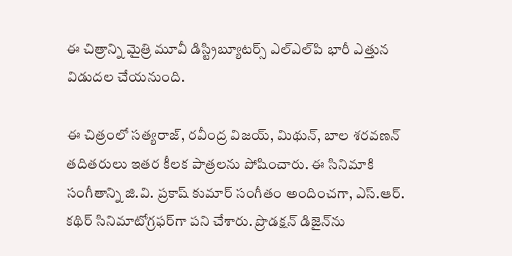ఈ చిత్రాన్ని మైత్రి మూవీ డిస్ట్రిబ్యూటర్స్ ఎల్ఎల్‌పి భారీ ఎత్తున విడుదల చేయనుంది.

ఈ చిత్రంలో సత్యరాజ్, రవీంద్ర విజయ్, మిథున్, బాల శరవణన్ తదితరులు ఇతర కీలక పాత్రలను పోషించారు. ఈ సినిమాకి సంగీతాన్ని జి.వి. ప్రకాష్ కుమార్ సంగీతం అందించగా, ఎస్.ఆర్. కథిర్ సినిమాటోగ్రఫర్‌గా పని చేశారు. ప్రొడక్షన్ డిజైన్‌ను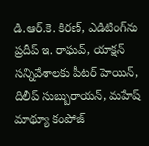డి.ఆర్.కె. కిరణ్, ఎడిటింగ్‌ను ప్రదీప్ ఇ. రాఘవ్, యాక్షన్ సన్నివేశాలకు పీటర్ హెయిన్, దిలీప్ సుబ్బురాయన్, మహేష్ మాథ్యూ కంపోజ్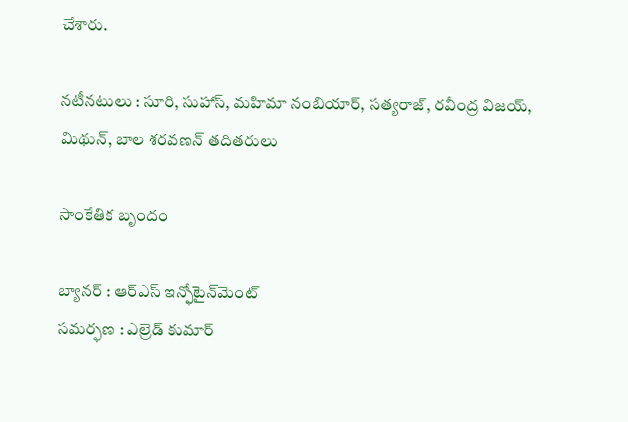చేశారు.

నటీనటులు : సూరి, సుహాస్, మహిమా నంబియార్, సత్యరాజ్, రవీంద్ర విజయ్, మిథున్, బాల శరవణన్ తదితరులు

సాంకేతిక బృందం

బ్యానర్ : ఆర్ఎస్ ఇన్ఫోటైన్‌మెంట్
సమర్ఫణ : ఎల్రెడ్ కుమార్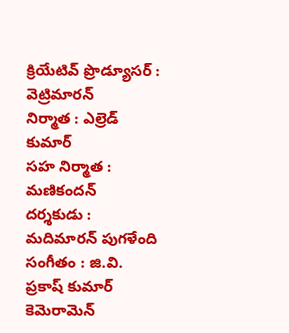క్రియేటివ్ ప్రొడ్యూసర్ : వెట్రిమారన్
నిర్మాత : ఎల్రెడ్ కుమార్
సహ నిర్మాత : మణికందన్
దర్శకుడు : మదిమారన్ పుగళేంది
సంగీతం : జి.వి. ప్రకాష్ కుమార్
కెమెరామెన్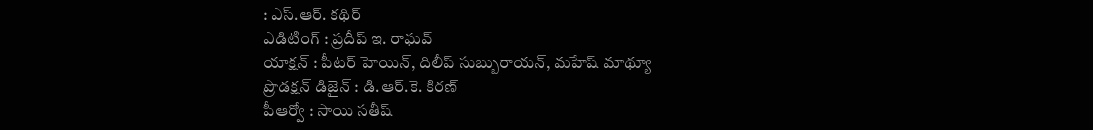: ఎస్.ఆర్. కథిర్
ఎడిటింగ్ : ప్రదీప్ ఇ. రాఘవ్
యాక్షన్ : పీటర్ హెయిన్, దిలీప్ సుబ్బురాయన్, మహేష్ మాథ్యూ
ప్రొడక్షన్ డిజైన్‌ : డి.ఆర్.కె. కిరణ్
పీఆర్వో : సాయి సతీష్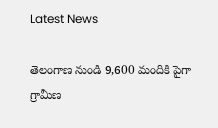Latest News

తెలంగాణ నుండి 9,600 మందికి పైగా గ్రామీణ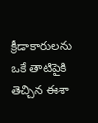క్రీడాకారులను ఒకే తాటిపైకి తెచ్చిన ఈశా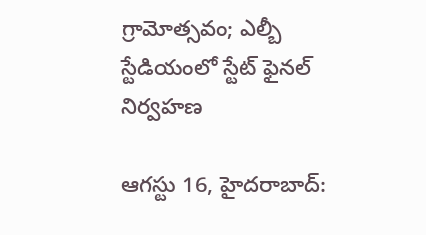గ్రామోత్సవం; ఎల్బీ స్టేడియంలో స్టేట్ ఫైనల్ నిర్వహణ

ఆగస్టు 16, హైదరాబాద్: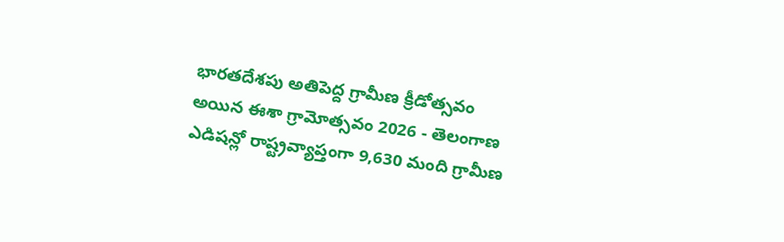భారతదేశపు అతిపెద్ద గ్రామీణ క్రీడోత్సవం అయిన ఈశా గ్రామోత్సవం 2026 - తెలంగాణ ఎడిషన్లో రాష్ట్రవ్యాప్తంగా 9,630 మంది గ్రామీణ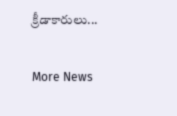క్రీడాకారులు...

More News